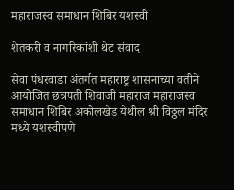महाराजस्व समाधान शिबिर यशस्वी

शेतकरी व नागरिकांशी थेट संवाद

सेवा पंधरवाडा अंतर्गत महाराष्ट्र शासनाच्या वतीने आयोजित छत्रपती शिवाजी महाराज महाराजस्व समाधान शिबिर अकोलखेड येथील श्री विठ्ठल मंदिर मध्ये यशस्वीपणे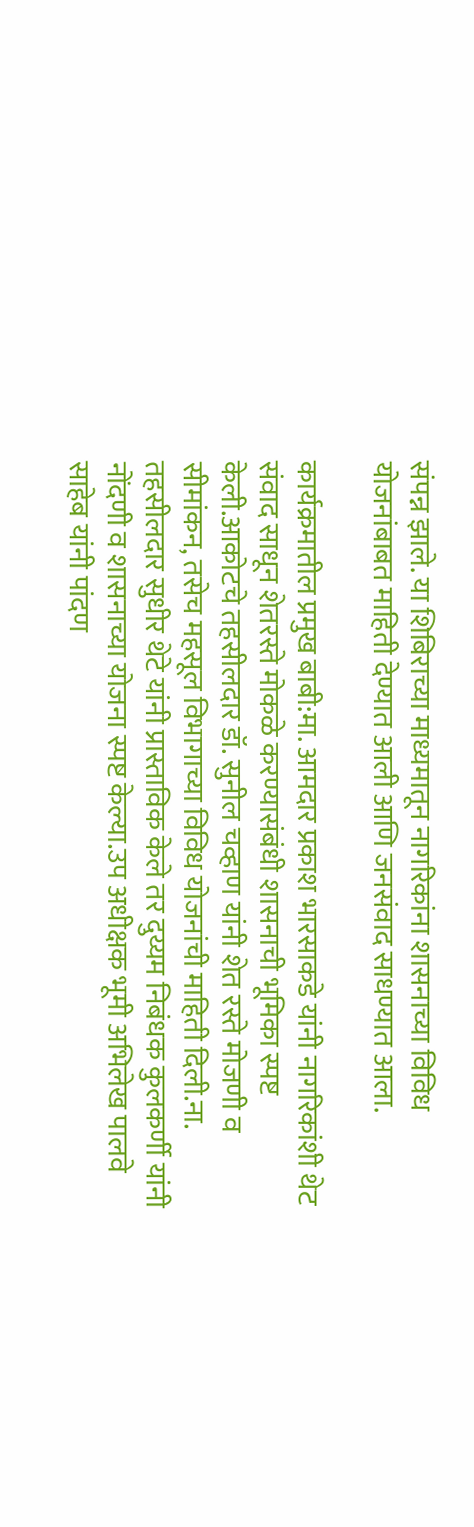संपन्न झाले. या शिबिराच्या माध्यमातून नागरिकांना शासनाच्या विविध योजनांबाबत माहिती देण्यात आली आणि जनसंवाद साधण्यात आला.

कार्यक्रमातील प्रमुख बाबी:मा. आमदार प्रकाश भारसाकडे यांनी नागरिकांशी थेट संवाद साधून शेतरस्ते मोकळे करण्यासंबंधी शासनाची भूमिका स्पष्ट केली.आकोटचे तहसीलदार डॉ. सुनील चव्हाण यांनी शेत रस्ते मोजणी व सीमांकन, तसेच महसूल विभागाच्या विविध योजनांची माहिती दिली.ना. तहसीलदार सुधीर थेटे यांनी प्रास्ताविक केले तर दुय्यम निबंधक कुलकर्णी यांनी नोंदणी व शासनाच्या योजना स्पष्ट केल्या.उप अधीक्षक भूमी अभिलेख पालवे साहेब यांनी पांदण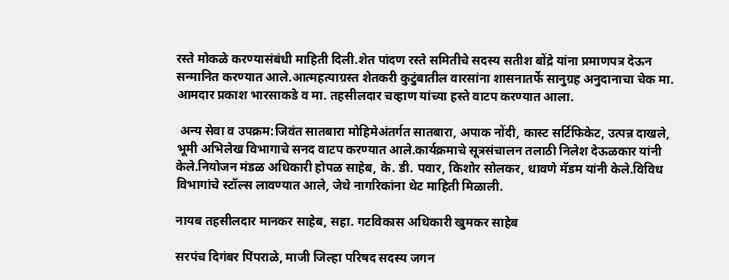रस्ते मोकळे करण्यासंबंधी माहिती दिली.शेत पांदण रस्ते समितीचे सदस्य सतीश बोंद्रे यांना प्रमाणपत्र देऊन सन्मानित करण्यात आले.आत्महत्याग्रस्त शेतकरी कुटुंबातील वारसांना शासनातर्फे सानुग्रह अनुदानाचा चेक मा. आमदार प्रकाश भारसाकडे व मा. तहसीलदार चव्हाण यांच्या हस्ते वाटप करण्यात आला.

 अन्य सेवा व उपक्रम:जिवंत सातबारा मोहिमेअंतर्गत सातबारा, अपाक नोंदी, कास्ट सर्टिफिकेट, उत्पन्न दाखले, भूमी अभिलेख विभागाचे सनद वाटप करण्यात आले.कार्यक्रमाचे सूत्रसंचालन तलाठी निलेश देऊळकार यांनी केले.नियोजन मंडळ अधिकारी होपळ साहेब, के. डी. पवार, किशोर सोलकर, धावणे मॅडम यांनी केले.विविध विभागांचे स्टॉल्स लावण्यात आले, जेथे नागरिकांना थेट माहिती मिळाली.

नायब तहसीलदार मानकर साहेब, सहा. गटविकास अधिकारी खुमकर साहेब

सरपंच दिगंबर पिंपराळे, माजी जिल्हा परिषद सदस्य जगन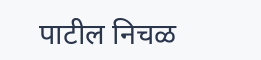पाटील निचळ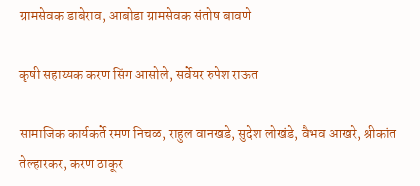ग्रामसेवक डाबेराव, आबोडा ग्रामसेवक संतोष बावणे

कृषी सहाय्यक करण सिंग आसोले, सर्वेयर रुपेश राऊत

सामाजिक कार्यकर्ते रमण निचळ, राहुल वानखडे, सुदेश लोखंडे, वैभव आखरे, श्रीकांत तेल्हारकर, करण ठाकूर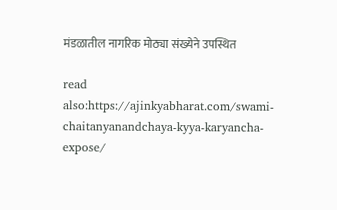मंडळातील नागरिक मोठ्या संख्येने उपस्थित

read also:https://ajinkyabharat.com/swami-chaitanyanandchaya-kyya-karyancha-expose/